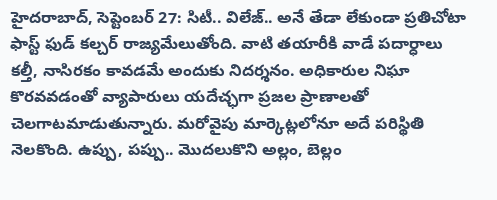హైదరాబాద్, సెప్టెంబర్ 27: సిటీ.. విలేజ్.. అనే తేడా లేకుండా ప్రతిచోటా ఫాస్ట్ ఫుడ్ కల్చర్ రాజ్యమేలుతోంది. వాటి తయారీకి వాడే పదార్ధాలు కల్తీ, నాసిరకం కావడమే అందుకు నిదర్శనం. అధికారుల నిఘా కొరవవడంతో వ్యాపారులు యదేచ్ఛగా ప్రజల ప్రాణాలతో చెలగాటమాడుతున్నారు. మరోవైపు మార్కెట్లలోనూ అదే పరిస్థితి నెలకొంది. ఉప్పు, పప్పు.. మొదలుకొని అల్లం, బెల్లం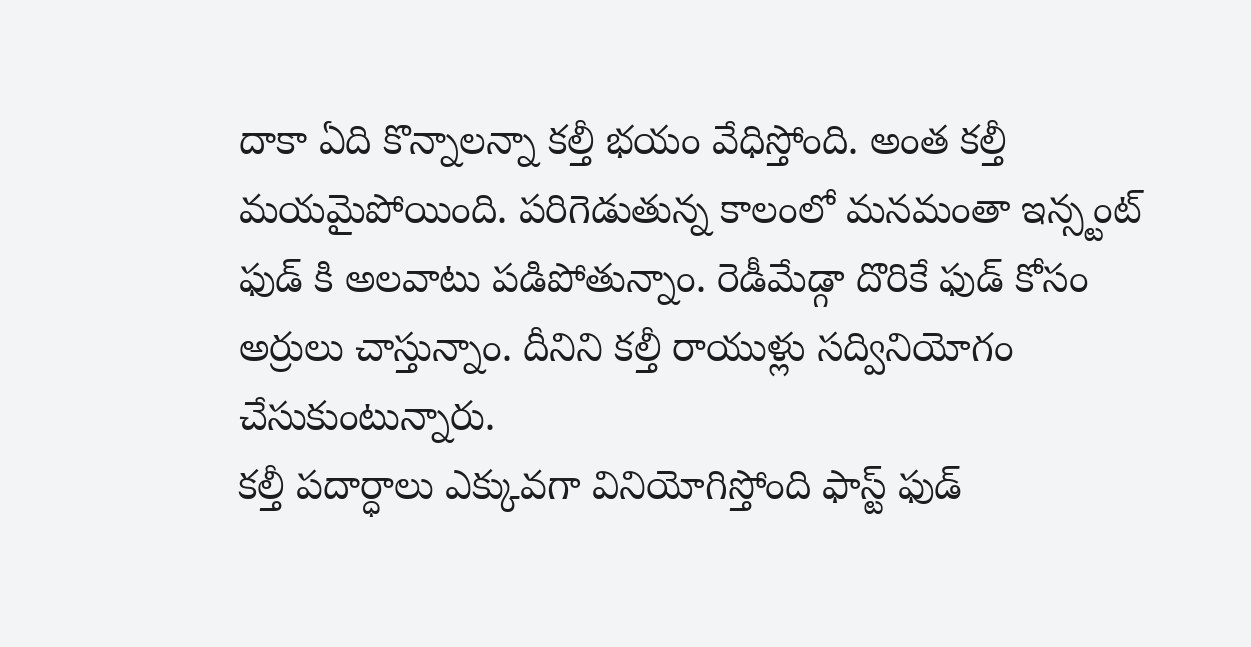దాకా ఏది కొన్నాలన్నా కల్తీ భయం వేధిస్తోంది. అంత కల్తీ మయమైపోయింది. పరిగెడుతున్న కాలంలో మనమంతా ఇన్స్టంట్ ఫుడ్ కి అలవాటు పడిపోతున్నాం. రెడీమేడ్గా దొరికే ఫుడ్ కోసం అర్రులు చాస్తున్నాం. దీనిని కల్తీ రాయుళ్లు సద్వినియోగం చేసుకుంటున్నారు.
కల్తీ పదార్ధాలు ఎక్కువగా వినియోగిస్తోంది ఫాస్ట్ ఫుడ్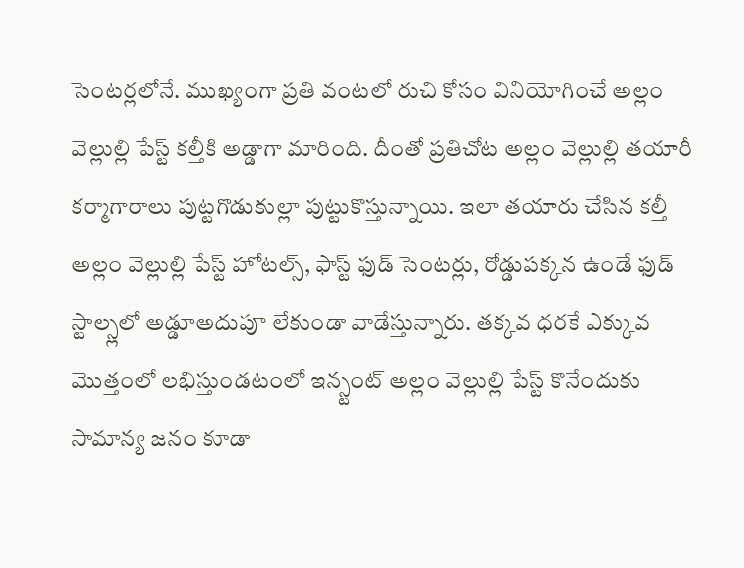సెంటర్లలోనే. ముఖ్యంగా ప్రతి వంటలో రుచి కోసం వినియోగించే అల్లం వెల్లుల్లి పేస్ట్ కల్తీకి అడ్డాగా మారింది. దీంతో ప్రతిచోట అల్లం వెల్లుల్లి తయారీ కర్మాగారాలు పుట్టగొడుకుల్లా పుట్టుకొస్తున్నాయి. ఇలా తయారు చేసిన కల్తీ అల్లం వెల్లుల్లి పేస్ట్ హోటల్స్, ఫాస్ట్ ఫుడ్ సెంటర్లు, రోడ్డుపక్కన ఉండే ఫుడ్ స్టాల్స్లలో అడ్డూఅదుపూ లేకుండా వాడేస్తున్నారు. తక్కవ ధరకే ఎక్కువ మొత్తంలో లభిస్తుండటంలో ఇన్స్టంట్ అల్లం వెల్లుల్లి పేస్ట్ కొనేందుకు సామాన్య జనం కూడా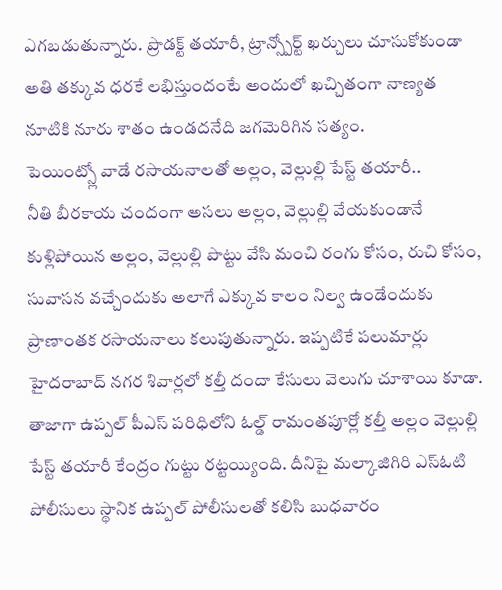ఎగబడుతున్నారు. ప్రొడక్ట్ తయారీ, ట్రాన్స్పోర్ట్ ఖర్చులు చూసుకోకుండా అతి తక్కువ ధరకే లభిస్తుందంటే అందులో ఖచ్చితంగా నాణ్యత నూటికి నూరు శాతం ఉండదనేది జగమెరిగిన సత్యం.
పెయింట్స్లో వాడే రసాయనాలతో అల్లం, వెల్లుల్లి పేస్ట్ తయారీ..
నీతి బీరకాయ చందంగా అసలు అల్లం, వెల్లుల్లి వేయకుండానే కుళ్లిపోయిన అల్లం, వెల్లుల్లి పొట్టు వేసి మంచి రంగు కోసం, రుచి కోసం, సువాసన వచ్చేందుకు అలాగే ఎక్కువ కాలం నిల్వ ఉండేందుకు ప్రాణాంతక రసాయనాలు కలుపుతున్నారు. ఇప్పటికే పలుమార్లు హైదరాబాద్ నగర శివార్లలో కల్తీ దందా కేసులు వెలుగు చూశాయి కూడా. తాజాగా ఉప్పల్ పీఎస్ పరిధిలోని ఓల్డ్ రామంతపూర్లో కల్తీ అల్లం వెల్లుల్లి పేస్ట్ తయారీ కేంద్రం గుట్టు రట్టయ్యింది. దీనిపై మల్కాజిగిరి ఎస్ఓటి పోలీసులు స్థానిక ఉప్పల్ పోలీసులతో కలిసి బుధవారం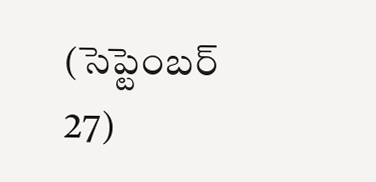(సెప్టెంబర్ 27)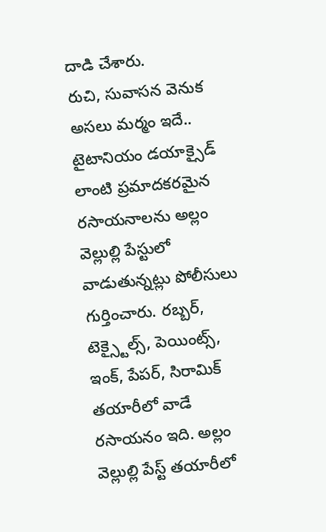దాడి చేశారు.
రుచి, సువాసన వెనుక అసలు మర్మం ఇదే..
టైటానియం డయాక్సైడ్ లాంటి ప్రమాదకరమైన రసాయనాలను అల్లం వెల్లుల్లి పేస్టులో వాడుతున్నట్లు పోలీసులు గుర్తించారు. రబ్బర్, టెక్స్టైల్స్, పెయింట్స్, ఇంక్, పేపర్, సిరామిక్ తయారీలో వాడే రసాయనం ఇది. అల్లం వెల్లుల్లి పేస్ట్ తయారీలో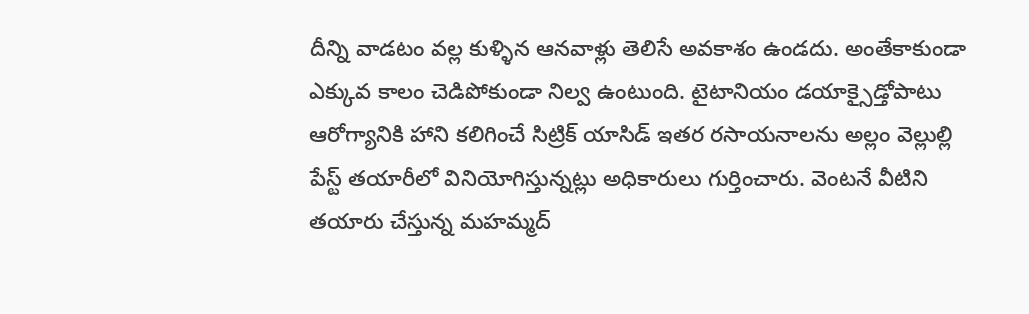దీన్ని వాడటం వల్ల కుళ్ళిన ఆనవాళ్లు తెలిసే అవకాశం ఉండదు. అంతేకాకుండా ఎక్కువ కాలం చెడిపోకుండా నిల్వ ఉంటుంది. టైటానియం డయాక్సైడ్తోపాటు ఆరోగ్యానికి హాని కలిగించే సిట్రిక్ యాసిడ్ ఇతర రసాయనాలను అల్లం వెల్లుల్లి పేస్ట్ తయారీలో వినియోగిస్తున్నట్లు అధికారులు గుర్తించారు. వెంటనే వీటిని తయారు చేస్తున్న మహమ్మద్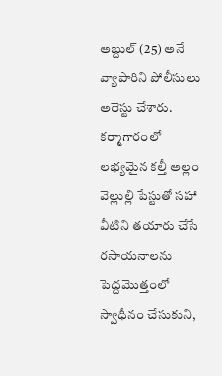అబ్దుల్ (25) అనే వ్యాపారిని పోలీసులు అరెస్టు చేశారు. కర్మాగారంలో లభ్యమైన కల్తీ అల్లం వెల్లుల్లి పేస్టుతో సహా వీటిని తయారు చేసే రసాయనాలను పెద్దమొత్తంలో స్వాధీనం చేసుకుని,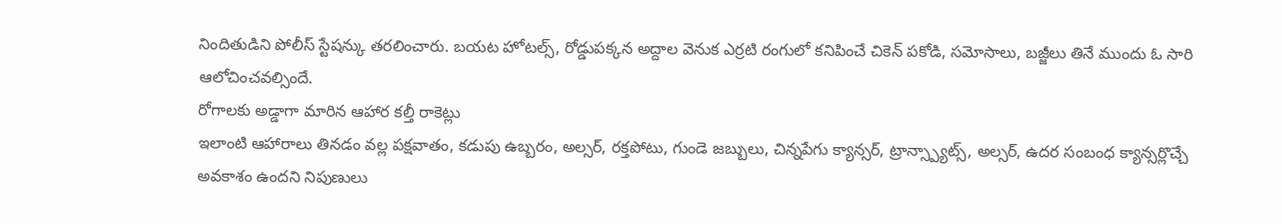నిందితుడిని పోలీస్ స్టేషన్కు తరలించారు. బయట హోటల్స్, రోడ్డుపక్కన అద్దాల వెనుక ఎర్రటి రంగులో కనిపించే చికెన్ పకోడి, సమోసాలు, బజ్జీలు తినే ముందు ఓ సారి ఆలోచించవల్సిందే.
రోగాలకు అడ్డాగా మారిన ఆహార కల్తీ రాకెట్లు
ఇలాంటి ఆహారాలు తినడం వల్ల పక్షవాతం, కడుపు ఉబ్బరం, అల్సర్, రక్తపోటు, గుండె జబ్బులు, చిన్నపేగు క్యాన్సర్, ట్రాన్స్ప్యాట్స్, అల్సర్, ఉదర సంబంధ క్యాన్సర్లొచ్చే అవకాశం ఉందని నిపుణులు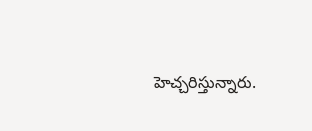హెచ్చరిస్తున్నారు.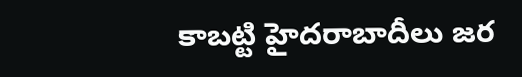కాబట్టి హైదరాబాదీలు జర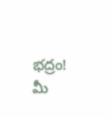భద్రం! మీ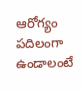ఆరోగ్యం పదిలంగా ఉండాలంటే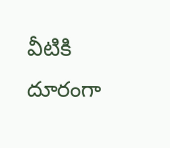వీటికి దూరంగా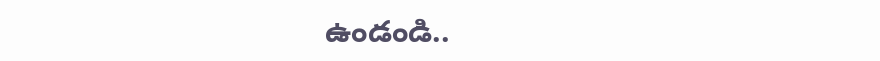ఉండండి..